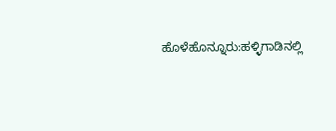ಹೊಳೆಹೊನ್ನೂರು:ಹಳ್ಳಿಗಾಡಿನಲ್ಲಿ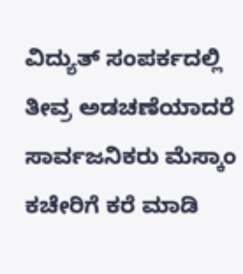ವಿದ್ಯುತ್ ಸಂಪರ್ಕದಲ್ಲಿ ತೀವ್ರ ಅಡಚಣೆಯಾದರೆ ಸಾರ್ವಜನಿಕರು ಮೆಸ್ಕಾಂ ಕಚೇರಿಗೆ ಕರೆ ಮಾಡಿ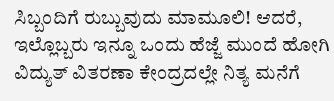ಸಿಬ್ಬಂದಿಗೆ ರುಬ್ಬುವುದು ಮಾಮೂಲಿ! ಆದರೆ, ಇಲ್ಲೊಬ್ಬರು ಇನ್ನೂ ಒಂದು ಹೆಜ್ಜೆ ಮುಂದೆ ಹೋಗಿ ವಿದ್ಯುತ್ ವಿತರಣಾ ಕೇಂದ್ರದಲ್ಲೇ ನಿತ್ಯ ಮನೆಗೆ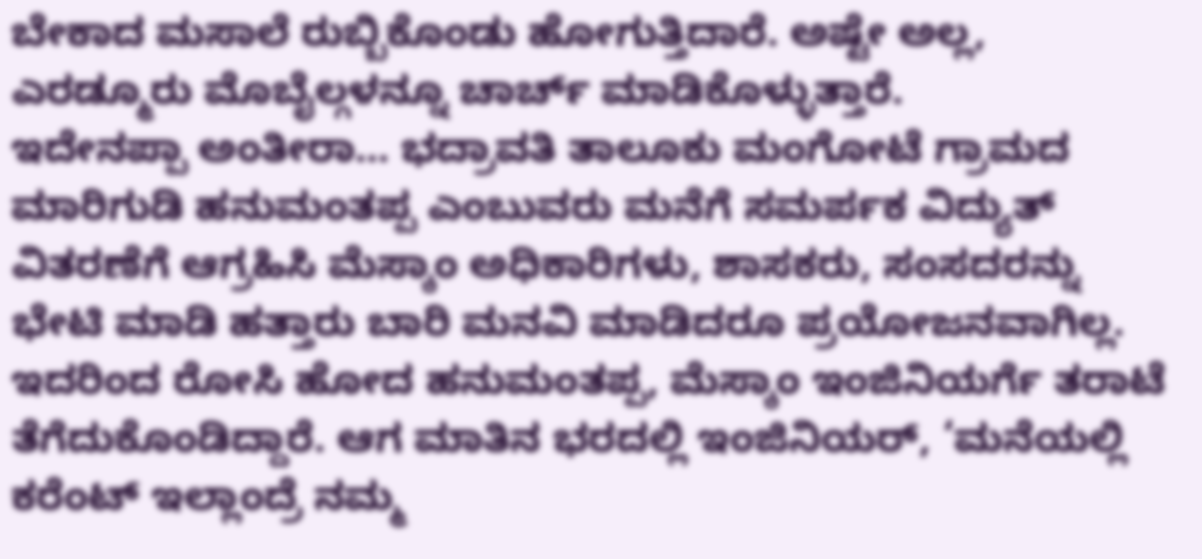ಬೇಕಾದ ಮಸಾಲೆ ರುಬ್ಬಿಕೊಂಡು ಹೋಗುತ್ತಿದಾರೆ. ಅಷ್ಟೇ ಅಲ್ಲ, ಎರಡ್ಮೂರು ಮೊಬೈಲ್ಗಳನ್ನೂ ಚಾರ್ಚ್ ಮಾಡಿಕೊಳ್ಳುತ್ತಾರೆ.
ಇದೇನಪ್ಪಾ ಅಂತೀರಾ… ಭದ್ರಾವತಿ ತಾಲೂಕು ಮಂಗೋಟೆ ಗ್ರಾಮದ ಮಾರಿಗುಡಿ ಹನುಮಂತಪ್ಪ ಎಂಬುವರು ಮನೆಗೆ ಸಮರ್ಪಕ ವಿದ್ಯುತ್ ವಿತರಣೆಗೆ ಆಗ್ರಹಿಸಿ ಮೆಸ್ಕಾಂ ಅಧಿಕಾರಿಗಳು, ಶಾಸಕರು, ಸಂಸದರನ್ನು ಭೇಟಿ ಮಾಡಿ ಹತ್ತಾರು ಬಾರಿ ಮನವಿ ಮಾಡಿದರೂ ಪ್ರಯೋಜನವಾಗಿಲ್ಲ. ಇದರಿಂದ ರೋಸಿ ಹೋದ ಹನುಮಂತಪ್ಪ, ಮೆಸ್ಕಾಂ ಇಂಜಿನಿಯರ್ಗೆ ತರಾಟೆ ತೆಗೆದುಕೊಂಡಿದ್ದಾರೆ. ಆಗ ಮಾತಿನ ಭರದಲ್ಲಿ ಇಂಜಿನಿಯರ್, ‘ಮನೆಯಲ್ಲಿ ಕರೆಂಟ್ ಇಲ್ಲಾಂದ್ರೆ ನಮ್ಮ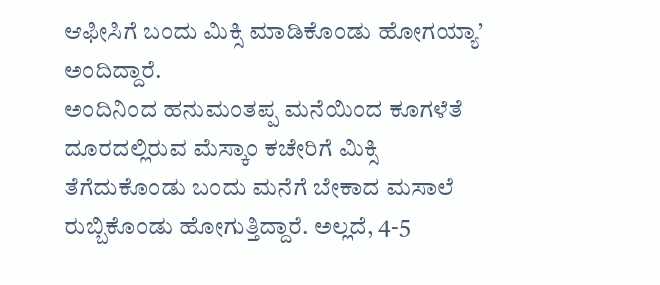ಆಫೀಸಿಗೆ ಬಂದು ಮಿಕ್ಸಿ ಮಾಡಿಕೊಂಡು ಹೋಗಯ್ಯಾ’ ಅಂದಿದ್ದಾರೆ.
ಅಂದಿನಿಂದ ಹನುಮಂತಪ್ಪ ಮನೆಯಿಂದ ಕೂಗಳೆತೆ ದೂರದಲ್ಲಿರುವ ಮೆಸ್ಕಾಂ ಕಚೇರಿಗೆ ಮಿಕ್ಸಿ ತೆಗೆದುಕೊಂಡು ಬಂದು ಮನೆಗೆ ಬೇಕಾದ ಮಸಾಲೆ ರುಬ್ಬಿಕೊಂಡು ಹೋಗುತ್ತಿದ್ದಾರೆ. ಅಲ್ಲದೆ, 4-5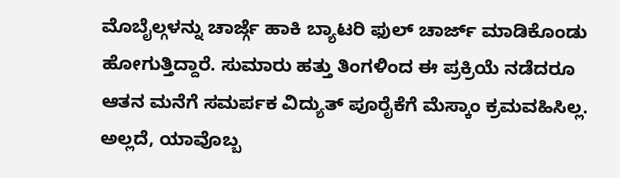ಮೊಬೈಲ್ಗಳನ್ನು ಚಾರ್ಜ್ಗೆ ಹಾಕಿ ಬ್ಯಾಟರಿ ಫುಲ್ ಚಾರ್ಜ್ ಮಾಡಿಕೊಂಡು ಹೋಗುತ್ತಿದ್ದಾರೆ. ಸುಮಾರು ಹತ್ತು ತಿಂಗಳಿಂದ ಈ ಪ್ರಕ್ರಿಯೆ ನಡೆದರೂ ಆತನ ಮನೆಗೆ ಸಮರ್ಪಕ ವಿದ್ಯುತ್ ಪೂರೈಕೆಗೆ ಮೆಸ್ಕಾಂ ಕ್ರಮವಹಿಸಿಲ್ಲ. ಅಲ್ಲದೆ, ಯಾವೊಬ್ಬ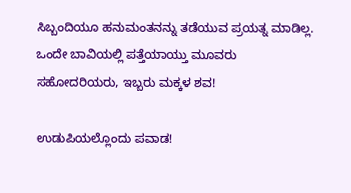ಸಿಬ್ಬಂದಿಯೂ ಹನುಮಂತನನ್ನು ತಡೆಯುವ ಪ್ರಯತ್ನ ಮಾಡಿಲ್ಲ.
ಒಂದೇ ಬಾವಿಯಲ್ಲಿ ಪತ್ತೆಯಾಯ್ತು ಮೂವರು ಸಹೋದರಿಯರು, ಇಬ್ಬರು ಮಕ್ಕಳ ಶವ!

ಉಡುಪಿಯಲ್ಲೊಂದು ಪವಾಡ!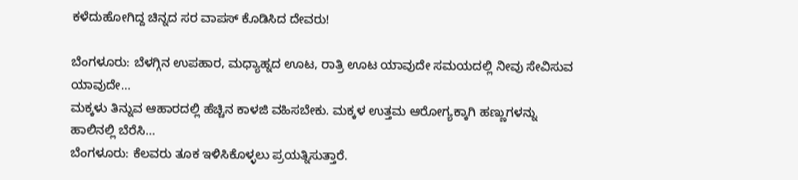ಕಳೆದುಹೋಗಿದ್ದ ಚಿನ್ನದ ಸರ ವಾಪಸ್ ಕೊಡಿಸಿದ ದೇವರು!

ಬೆಂಗಳೂರು: ಬೆಳಗ್ಗಿನ ಉಪಹಾರ, ಮಧ್ಯಾಹ್ನದ ಊಟ, ರಾತ್ರಿ ಊಟ ಯಾವುದೇ ಸಮಯದಲ್ಲಿ ನೀವು ಸೇವಿಸುವ ಯಾವುದೇ…
ಮಕ್ಕಳು ತಿನ್ನುವ ಆಹಾರದಲ್ಲಿ ಹೆಚ್ಚಿನ ಕಾಳಜಿ ವಹಿಸಬೇಕು. ಮಕ್ಕಳ ಉತ್ತಮ ಆರೋಗ್ಯಕ್ಕಾಗಿ ಹಣ್ಣುಗಳನ್ನು ಹಾಲಿನಲ್ಲಿ ಬೆರೆಸಿ…
ಬೆಂಗಳೂರು: ಕೆಲವರು ತೂಕ ಇಳಿಸಿಕೊಳ್ಳಲು ಪ್ರಯತ್ನಿಸುತ್ತಾರೆ.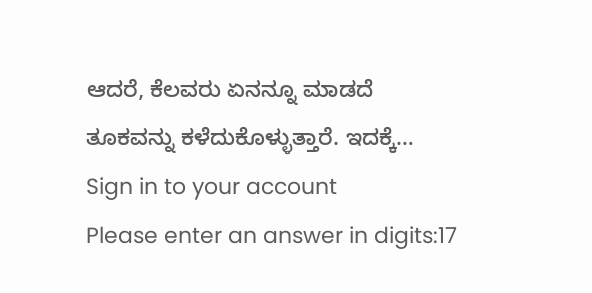ಆದರೆ, ಕೆಲವರು ಏನನ್ನೂ ಮಾಡದೆ ತೂಕವನ್ನು ಕಳೆದುಕೊಳ್ಳುತ್ತಾರೆ. ಇದಕ್ಕೆ…
Sign in to your account
Please enter an answer in digits:17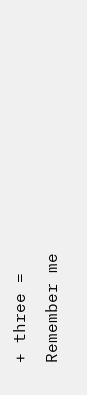+ three =
Remember me